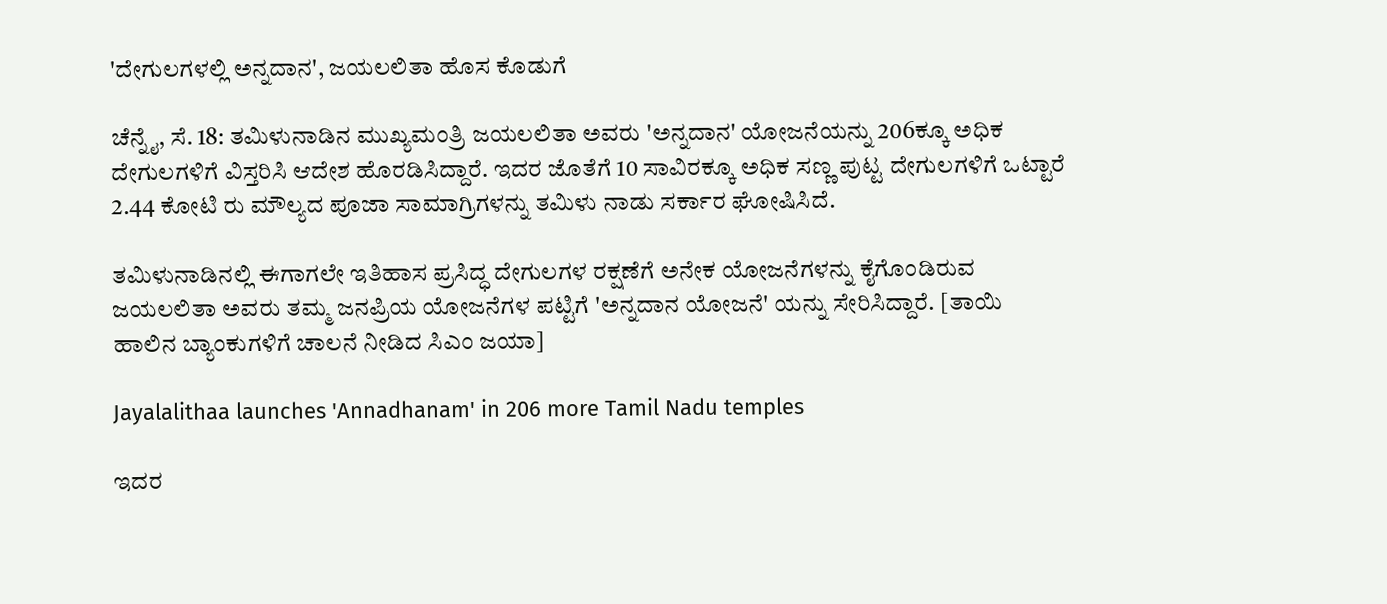'ದೇಗುಲಗಳಲ್ಲಿ ಅನ್ನದಾನ', ಜಯಲಲಿತಾ ಹೊಸ ಕೊಡುಗೆ

ಚೆನ್ನೈ, ಸೆ. 18: ತಮಿಳುನಾಡಿನ ಮುಖ್ಯಮಂತ್ರಿ ಜಯಲಲಿತಾ ಅವರು 'ಅನ್ನದಾನ' ಯೋಜನೆಯನ್ನು 206ಕ್ಕೂ ಅಧಿಕ ದೇಗುಲಗಳಿಗೆ ವಿಸ್ತರಿಸಿ ಆದೇಶ ಹೊರಡಿಸಿದ್ದಾರೆ. ಇದರ ಜೊತೆಗೆ 10 ಸಾವಿರಕ್ಕೂ ಅಧಿಕ ಸಣ್ಣ ಪುಟ್ಟ ದೇಗುಲಗಳಿಗೆ ಒಟ್ಟಾರೆ 2.44 ಕೋಟಿ ರು ಮೌಲ್ಯದ ಪೂಜಾ ಸಾಮಾಗ್ರಿಗಳನ್ನು ತಮಿಳು ನಾಡು ಸರ್ಕಾರ ಘೋಷಿಸಿದೆ.

ತಮಿಳುನಾಡಿನಲ್ಲಿ ಈಗಾಗಲೇ ಇತಿಹಾಸ ಪ್ರಸಿದ್ಧ ದೇಗುಲಗಳ ರಕ್ಷಣೆಗೆ ಅನೇಕ ಯೋಜನೆಗಳನ್ನು ಕೈಗೊಂಡಿರುವ ಜಯಲಲಿತಾ ಅವರು ತಮ್ಮ ಜನಪ್ರಿಯ ಯೋಜನೆಗಳ ಪಟ್ಟಿಗೆ 'ಅನ್ನದಾನ ಯೋಜನೆ' ಯನ್ನು ಸೇರಿಸಿದ್ದಾರೆ. [ತಾಯಿ ಹಾಲಿನ ಬ್ಯಾಂಕುಗಳಿಗೆ ಚಾಲನೆ ನೀಡಿದ ಸಿಎಂ ಜಯಾ]

Jayalalithaa launches 'Annadhanam' in 206 more Tamil Nadu temples

ಇದರ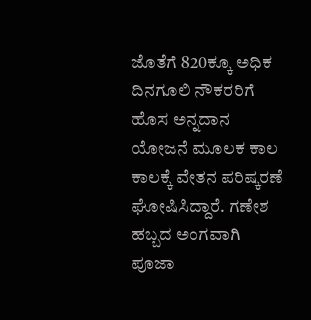ಜೊತೆಗೆ 820ಕ್ಕೂ ಅಧಿಕ ದಿನಗೂಲಿ ನೌಕರರಿಗೆ ಹೊಸ ಅನ್ನದಾನ ಯೋಜನೆ ಮೂಲಕ ಕಾಲ ಕಾಲಕ್ಕೆ ವೇತನ ಪರಿಷ್ಕರಣೆ ಘೋಷಿಸಿದ್ದಾರೆ. ಗಣೇಶ ಹಬ್ಬದ ಅಂಗವಾಗಿ ಪೂಜಾ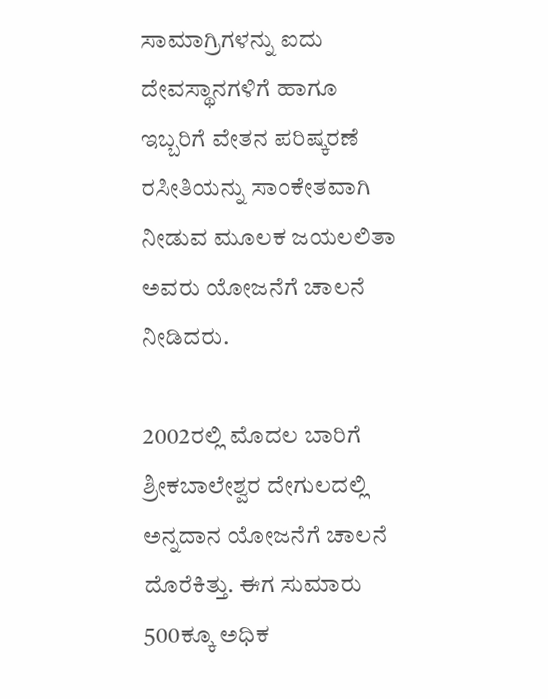ಸಾಮಾಗ್ರಿಗಳನ್ನು ಐದು ದೇವಸ್ಥಾನಗಳಿಗೆ ಹಾಗೂ ಇಬ್ಬರಿಗೆ ವೇತನ ಪರಿಷ್ಕರಣೆ ರಸೀತಿಯನ್ನು ಸಾಂಕೇತವಾಗಿ ನೀಡುವ ಮೂಲಕ ಜಯಲಲಿತಾ ಅವರು ಯೋಜನೆಗೆ ಚಾಲನೆ ನೀಡಿದರು.

2002ರಲ್ಲಿ ಮೊದಲ ಬಾರಿಗೆ ಶ್ರೀಕಬಾಲೇಶ್ವರ ದೇಗುಲದಲ್ಲಿ ಅನ್ನದಾನ ಯೋಜನೆಗೆ ಚಾಲನೆ ದೊರೆಕಿತ್ತು. ಈಗ ಸುಮಾರು 500ಕ್ಕೂ ಅಧಿಕ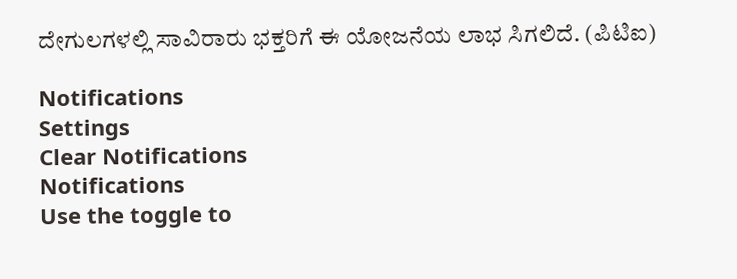ದೇಗುಲಗಳಲ್ಲಿ ಸಾವಿರಾರು ಭಕ್ತರಿಗೆ ಈ ಯೋಜನೆಯ ಲಾಭ ಸಿಗಲಿದೆ. (ಪಿಟಿಐ)

Notifications
Settings
Clear Notifications
Notifications
Use the toggle to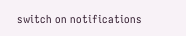switch on notifications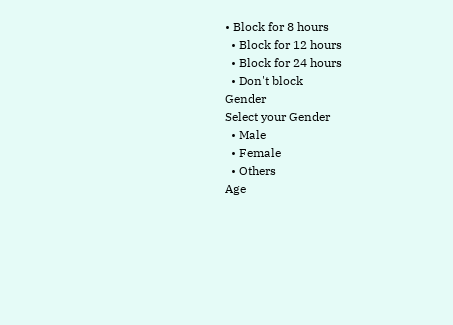• Block for 8 hours
  • Block for 12 hours
  • Block for 24 hours
  • Don't block
Gender
Select your Gender
  • Male
  • Female
  • Others
Age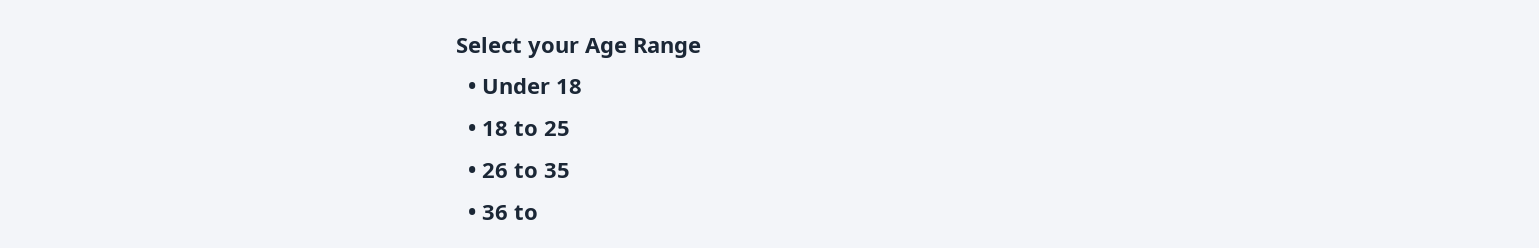Select your Age Range
  • Under 18
  • 18 to 25
  • 26 to 35
  • 36 to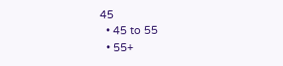45
  • 45 to 55
  • 55+